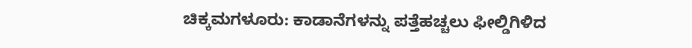ಚಿಕ್ಕಮಗಳೂರು: ಕಾಡಾನೆಗಳನ್ನು ಪತ್ತೆಹಚ್ಚಲು ಫೀಲ್ಡಿಗಿಳಿದ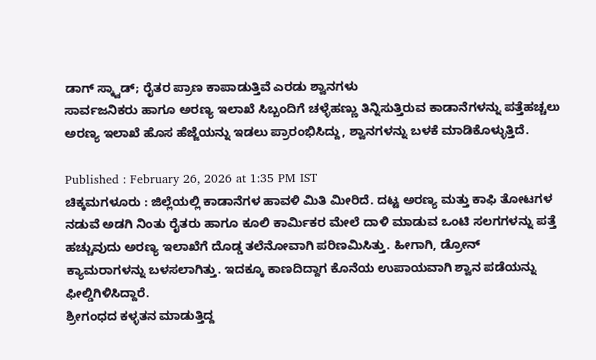ಡಾಗ್ ಸ್ಕ್ವಾಡ್; ರೈತರ ಪ್ರಾಣ ಕಾಪಾಡುತ್ತಿವೆ ಎರಡು ಶ್ವಾನಗಳು
ಸಾರ್ವಜನಿಕರು ಹಾಗೂ ಅರಣ್ಯ ಇಲಾಖೆ ಸಿಬ್ಬಂದಿಗೆ ಚಳ್ಳೆಹಣ್ಣು ತಿನ್ನಿಸುತ್ತಿರುವ ಕಾಡಾನೆಗಳನ್ನು ಪತ್ತೆಹಚ್ಚಲು ಅರಣ್ಯ ಇಲಾಖೆ ಹೊಸ ಹೆಜ್ಜೆಯನ್ನು ಇಡಲು ಪ್ರಾರಂಭಿಸಿದ್ದು, ಶ್ವಾನಗಳನ್ನು ಬಳಕೆ ಮಾಡಿಕೊಳ್ಳುತ್ತಿದೆ.

Published : February 26, 2026 at 1:35 PM IST
ಚಿಕ್ಕಮಗಳೂರು : ಜಿಲ್ಲೆಯಲ್ಲಿ ಕಾಡಾನೆಗಳ ಹಾವಳಿ ಮಿತಿ ಮೀರಿದೆ. ದಟ್ಟ ಅರಣ್ಯ ಮತ್ತು ಕಾಫಿ ತೋಟಗಳ ನಡುವೆ ಅಡಗಿ ನಿಂತು ರೈತರು ಹಾಗೂ ಕೂಲಿ ಕಾರ್ಮಿಕರ ಮೇಲೆ ದಾಳಿ ಮಾಡುವ ಒಂಟಿ ಸಲಗಗಳನ್ನು ಪತ್ತೆ ಹಚ್ಚುವುದು ಅರಣ್ಯ ಇಲಾಖೆಗೆ ದೊಡ್ಡ ತಲೆನೋವಾಗಿ ಪರಿಣಮಿಸಿತ್ತು. ಹೀಗಾಗಿ, ಡ್ರೋನ್ ಕ್ಯಾಮರಾಗಳನ್ನು ಬಳಸಲಾಗಿತ್ತು. ಇದಕ್ಕೂ ಕಾಣದಿದ್ದಾಗ ಕೊನೆಯ ಉಪಾಯವಾಗಿ ಶ್ವಾನ ಪಡೆಯನ್ನು ಫೀಲ್ಡಿಗಿಳಿಸಿದ್ದಾರೆ.
ಶ್ರೀಗಂಧದ ಕಳ್ಳತನ ಮಾಡುತ್ತಿದ್ದ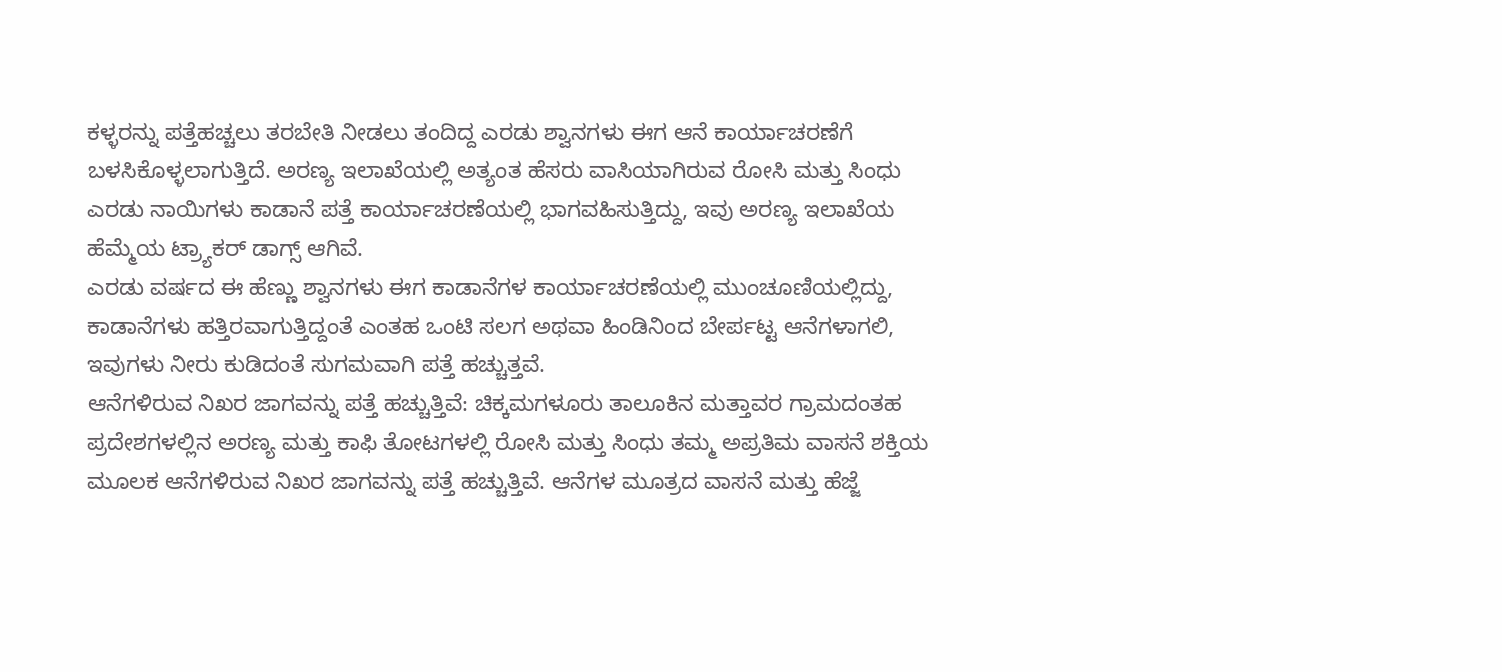ಕಳ್ಳರನ್ನು ಪತ್ತೆಹಚ್ಚಲು ತರಬೇತಿ ನೀಡಲು ತಂದಿದ್ದ ಎರಡು ಶ್ವಾನಗಳು ಈಗ ಆನೆ ಕಾರ್ಯಾಚರಣೆಗೆ ಬಳಸಿಕೊಳ್ಳಲಾಗುತ್ತಿದೆ. ಅರಣ್ಯ ಇಲಾಖೆಯಲ್ಲಿ ಅತ್ಯಂತ ಹೆಸರು ವಾಸಿಯಾಗಿರುವ ರೋಸಿ ಮತ್ತು ಸಿಂಧು ಎರಡು ನಾಯಿಗಳು ಕಾಡಾನೆ ಪತ್ತೆ ಕಾರ್ಯಾಚರಣೆಯಲ್ಲಿ ಭಾಗವಹಿಸುತ್ತಿದ್ದು, ಇವು ಅರಣ್ಯ ಇಲಾಖೆಯ ಹೆಮ್ಮೆಯ ಟ್ರ್ಯಾಕರ್ ಡಾಗ್ಸ್ ಆಗಿವೆ.
ಎರಡು ವರ್ಷದ ಈ ಹೆಣ್ಣು ಶ್ವಾನಗಳು ಈಗ ಕಾಡಾನೆಗಳ ಕಾರ್ಯಾಚರಣೆಯಲ್ಲಿ ಮುಂಚೂಣಿಯಲ್ಲಿದ್ದು, ಕಾಡಾನೆಗಳು ಹತ್ತಿರವಾಗುತ್ತಿದ್ದಂತೆ ಎಂತಹ ಒಂಟಿ ಸಲಗ ಅಥವಾ ಹಿಂಡಿನಿಂದ ಬೇರ್ಪಟ್ಟ ಆನೆಗಳಾಗಲಿ, ಇವುಗಳು ನೀರು ಕುಡಿದಂತೆ ಸುಗಮವಾಗಿ ಪತ್ತೆ ಹಚ್ಚುತ್ತವೆ.
ಆನೆಗಳಿರುವ ನಿಖರ ಜಾಗವನ್ನು ಪತ್ತೆ ಹಚ್ಚುತ್ತಿವೆ: ಚಿಕ್ಕಮಗಳೂರು ತಾಲೂಕಿನ ಮತ್ತಾವರ ಗ್ರಾಮದಂತಹ ಪ್ರದೇಶಗಳಲ್ಲಿನ ಅರಣ್ಯ ಮತ್ತು ಕಾಫಿ ತೋಟಗಳಲ್ಲಿ ರೋಸಿ ಮತ್ತು ಸಿಂಧು ತಮ್ಮ ಅಪ್ರತಿಮ ವಾಸನೆ ಶಕ್ತಿಯ ಮೂಲಕ ಆನೆಗಳಿರುವ ನಿಖರ ಜಾಗವನ್ನು ಪತ್ತೆ ಹಚ್ಚುತ್ತಿವೆ. ಆನೆಗಳ ಮೂತ್ರದ ವಾಸನೆ ಮತ್ತು ಹೆಜ್ಜೆ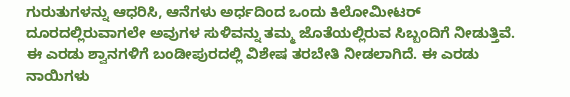ಗುರುತುಗಳನ್ನು ಆಧರಿಸಿ, ಆನೆಗಳು ಅರ್ಧದಿಂದ ಒಂದು ಕಿಲೋಮೀಟರ್ ದೂರದಲ್ಲಿರುವಾಗಲೇ ಅವುಗಳ ಸುಳಿವನ್ನು ತಮ್ಮ ಜೊತೆಯಲ್ಲಿರುವ ಸಿಬ್ಬಂದಿಗೆ ನೀಡುತ್ತಿವೆ.
ಈ ಎರಡು ಶ್ವಾನಗಳಿಗೆ ಬಂಡೀಪುರದಲ್ಲಿ ವಿಶೇಷ ತರಬೇತಿ ನೀಡಲಾಗಿದೆ. ಈ ಎರಡು ನಾಯಿಗಳು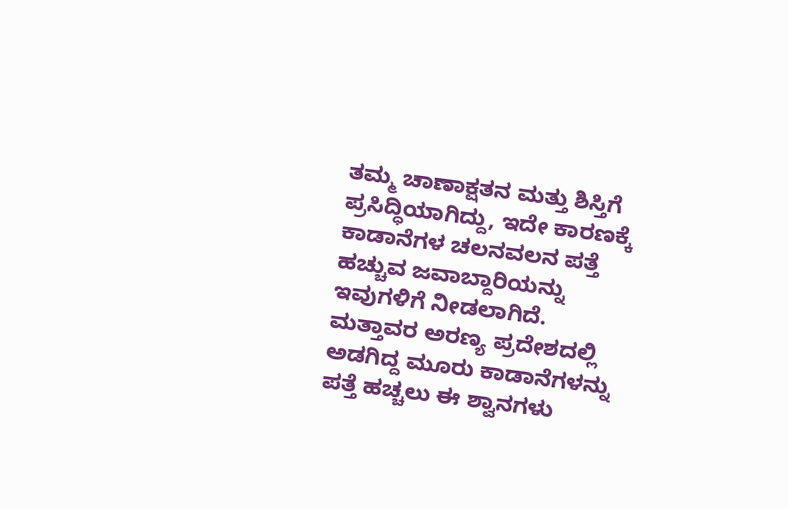ತಮ್ಮ ಚಾಣಾಕ್ಷತನ ಮತ್ತು ಶಿಸ್ತಿಗೆ ಪ್ರಸಿದ್ಧಿಯಾಗಿದ್ದು, ಇದೇ ಕಾರಣಕ್ಕೆ ಕಾಡಾನೆಗಳ ಚಲನವಲನ ಪತ್ತೆ ಹಚ್ಚುವ ಜವಾಬ್ದಾರಿಯನ್ನು ಇವುಗಳಿಗೆ ನೀಡಲಾಗಿದೆ. ಮತ್ತಾವರ ಅರಣ್ಯ ಪ್ರದೇಶದಲ್ಲಿ ಅಡಗಿದ್ದ ಮೂರು ಕಾಡಾನೆಗಳನ್ನು ಪತ್ತೆ ಹಚ್ಚಲು ಈ ಶ್ವಾನಗಳು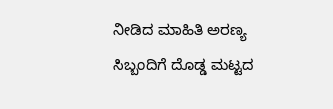ನೀಡಿದ ಮಾಹಿತಿ ಅರಣ್ಯ ಸಿಬ್ಬಂದಿಗೆ ದೊಡ್ಡ ಮಟ್ಟದ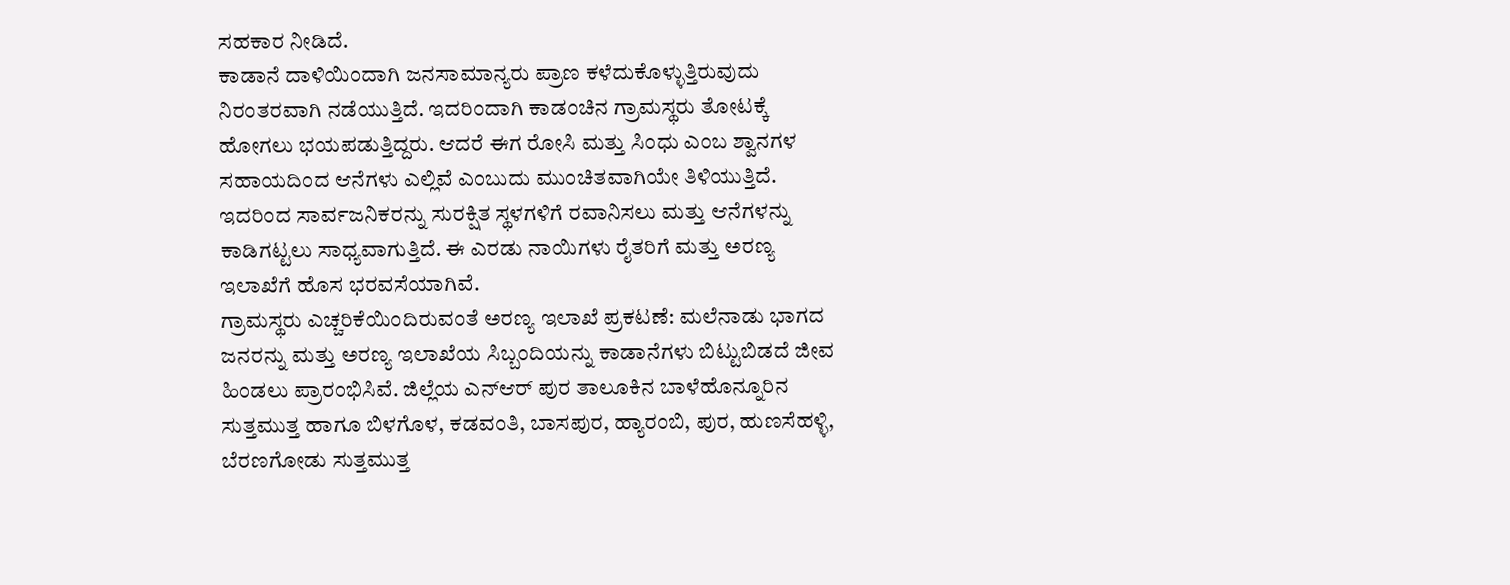ಸಹಕಾರ ನೀಡಿದೆ.
ಕಾಡಾನೆ ದಾಳಿಯಿಂದಾಗಿ ಜನಸಾಮಾನ್ಯರು ಪ್ರಾಣ ಕಳೆದುಕೊಳ್ಳುತ್ತಿರುವುದು ನಿರಂತರವಾಗಿ ನಡೆಯುತ್ತಿದೆ. ಇದರಿಂದಾಗಿ ಕಾಡಂಚಿನ ಗ್ರಾಮಸ್ಥರು ತೋಟಕ್ಕೆ ಹೋಗಲು ಭಯಪಡುತ್ತಿದ್ದರು. ಆದರೆ ಈಗ ರೋಸಿ ಮತ್ತು ಸಿಂಧು ಎಂಬ ಶ್ವಾನಗಳ ಸಹಾಯದಿಂದ ಆನೆಗಳು ಎಲ್ಲಿವೆ ಎಂಬುದು ಮುಂಚಿತವಾಗಿಯೇ ತಿಳಿಯುತ್ತಿದೆ. ಇದರಿಂದ ಸಾರ್ವಜನಿಕರನ್ನು ಸುರಕ್ಷಿತ ಸ್ಥಳಗಳಿಗೆ ರವಾನಿಸಲು ಮತ್ತು ಆನೆಗಳನ್ನು ಕಾಡಿಗಟ್ಟಲು ಸಾಧ್ಯವಾಗುತ್ತಿದೆ. ಈ ಎರಡು ನಾಯಿಗಳು ರೈತರಿಗೆ ಮತ್ತು ಅರಣ್ಯ ಇಲಾಖೆಗೆ ಹೊಸ ಭರವಸೆಯಾಗಿವೆ.
ಗ್ರಾಮಸ್ಥರು ಎಚ್ಚರಿಕೆಯಿಂದಿರುವಂತೆ ಅರಣ್ಯ ಇಲಾಖೆ ಪ್ರಕಟಣೆ: ಮಲೆನಾಡು ಭಾಗದ ಜನರನ್ನು ಮತ್ತು ಅರಣ್ಯ ಇಲಾಖೆಯ ಸಿಬ್ಬಂದಿಯನ್ನು ಕಾಡಾನೆಗಳು ಬಿಟ್ಟುಬಿಡದೆ ಜೀವ ಹಿಂಡಲು ಪ್ರಾರಂಭಿಸಿವೆ. ಜಿಲ್ಲೆಯ ಎನ್ಆರ್ ಪುರ ತಾಲೂಕಿನ ಬಾಳೆಹೊನ್ನೂರಿನ ಸುತ್ತಮುತ್ತ ಹಾಗೂ ಬಿಳಗೊಳ, ಕಡವಂತಿ, ಬಾಸಪುರ, ಹ್ಯಾರಂಬಿ, ಪುರ, ಹುಣಸೆಹಳ್ಳಿ, ಬೆರಣಗೋಡು ಸುತ್ತಮುತ್ತ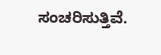ಸಂಚರಿಸುತ್ತಿವೆ.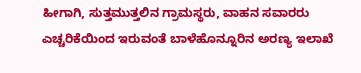ಹೀಗಾಗಿ, ಸುತ್ತಮುತ್ತಲಿನ ಗ್ರಾಮಸ್ಥರು, ವಾಹನ ಸವಾರರು ಎಚ್ಚರಿಕೆಯಿಂದ ಇರುವಂತೆ ಬಾಳೆಹೊನ್ನೂರಿನ ಅರಣ್ಯ ಇಲಾಖೆ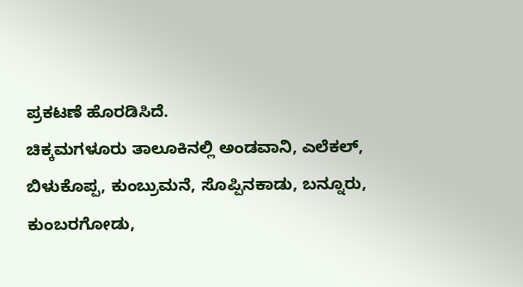ಪ್ರಕಟಣೆ ಹೊರಡಿಸಿದೆ.
ಚಿಕ್ಕಮಗಳೂರು ತಾಲೂಕಿನಲ್ಲಿ ಅಂಡವಾನಿ, ಎಲೆಕಲ್, ಬಿಳುಕೊಪ್ಪ, ಕುಂಬ್ರುಮನೆ, ಸೊಪ್ಪಿನಕಾಡು, ಬನ್ನೂರು, ಕುಂಬರಗೋಡು,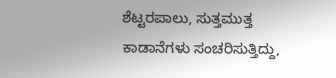ಶೆಟ್ಟರಪಾಲು, ಸುತ್ತಮುತ್ತ ಕಾಡಾನೆಗಳು ಸಂಚರಿಸುತ್ತಿದ್ದು,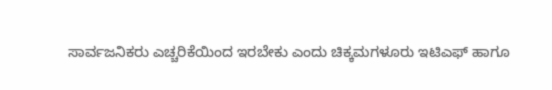ಸಾರ್ವಜನಿಕರು ಎಚ್ಚರಿಕೆಯಿಂದ ಇರಬೇಕು ಎಂದು ಚಿಕ್ಕಮಗಳೂರು ಇಟಿಎಫ್ ಹಾಗೂ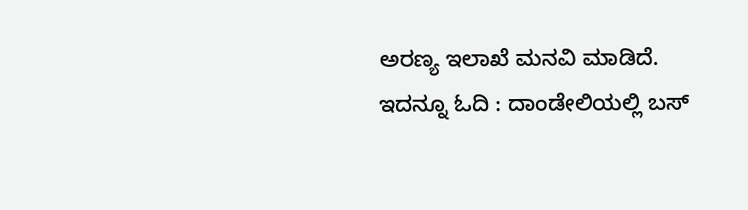ಅರಣ್ಯ ಇಲಾಖೆ ಮನವಿ ಮಾಡಿದೆ.
ಇದನ್ನೂ ಓದಿ : ದಾಂಡೇಲಿಯಲ್ಲಿ ಬಸ್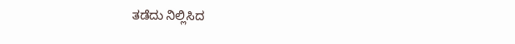ತಡೆದು ನಿಲ್ಲಿಸಿದ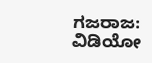ಗಜರಾಜ: ವಿಡಿಯೋ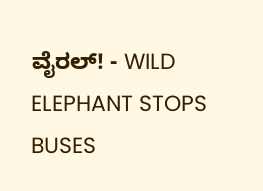ವೈರಲ್! - WILD ELEPHANT STOPS BUSES